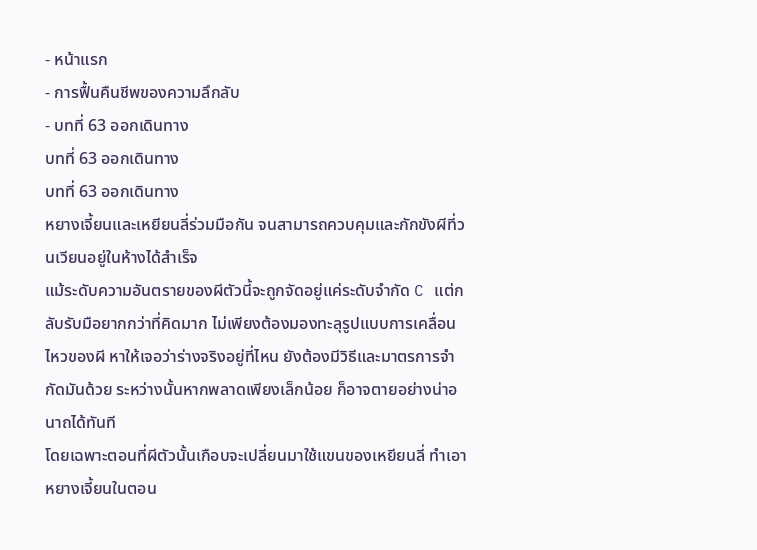- หน้าแรก
- การฟื้นคืนชีพของความลึกลับ
- บทที่ 63 ออกเดินทาง
บทที่ 63 ออกเดินทาง
บทที่ 63 ออกเดินทาง
หยางเจี้ยนและเหยียนลี่ร่วมมือกัน จนสามารถควบคุมและกักขังผีที่วนเวียนอยู่ในห้างได้สำเร็จ
แม้ระดับความอันตรายของผีตัวนี้จะถูกจัดอยู่แค่ระดับจำกัด C แต่กลับรับมือยากกว่าที่คิดมาก ไม่เพียงต้องมองทะลุรูปแบบการเคลื่อนไหวของผี หาให้เจอว่าร่างจริงอยู่ที่ไหน ยังต้องมีวิธีและมาตรการจำกัดมันด้วย ระหว่างนั้นหากพลาดเพียงเล็กน้อย ก็อาจตายอย่างน่าอนาถได้ทันที
โดยเฉพาะตอนที่ผีตัวนั้นเกือบจะเปลี่ยนมาใช้แขนของเหยียนลี่ ทำเอาหยางเจี้ยนในตอน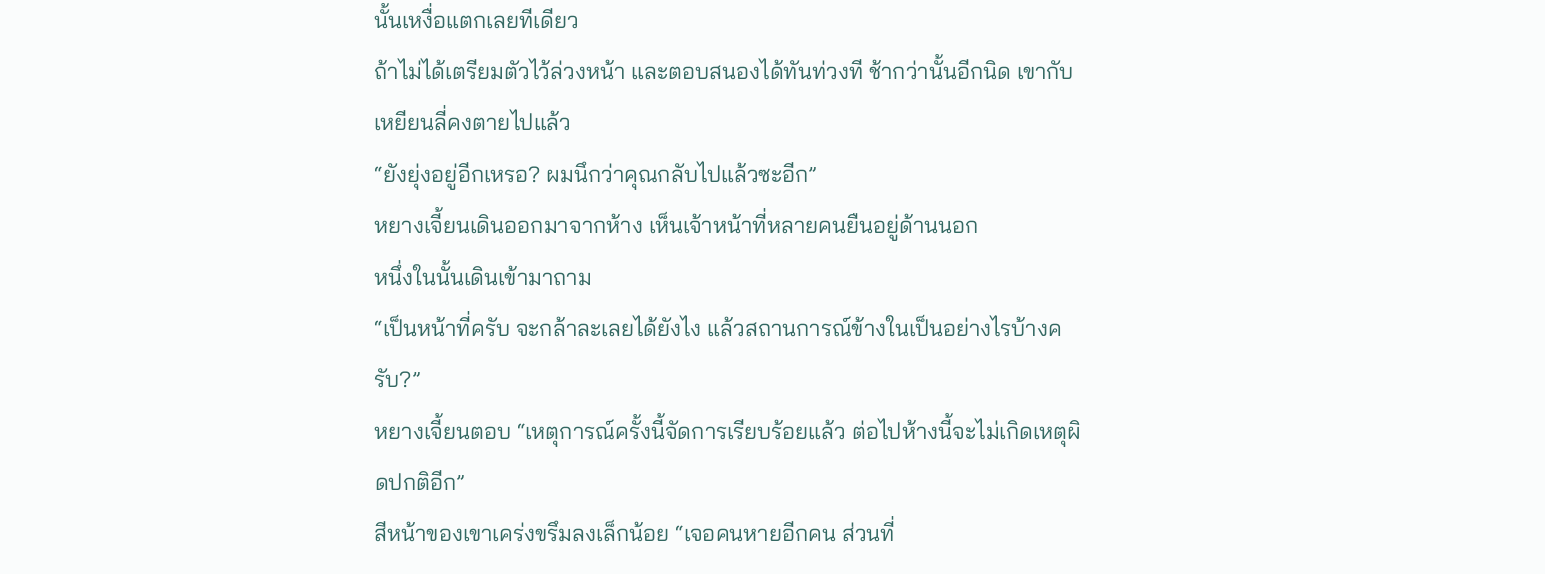นั้นเหงื่อแตกเลยทีเดียว
ถ้าไม่ได้เตรียมตัวไว้ล่วงหน้า และตอบสนองได้ทันท่วงที ช้ากว่านั้นอีกนิด เขากับเหยียนลี่คงตายไปแล้ว
“ยังยุ่งอยู่อีกเหรอ? ผมนึกว่าคุณกลับไปแล้วซะอีก”
หยางเจี้ยนเดินออกมาจากห้าง เห็นเจ้าหน้าที่หลายคนยืนอยู่ด้านนอก
หนึ่งในนั้นเดินเข้ามาถาม
“เป็นหน้าที่ครับ จะกล้าละเลยได้ยังไง แล้วสถานการณ์ข้างในเป็นอย่างไรบ้างครับ?”
หยางเจี้ยนตอบ “เหตุการณ์ครั้งนี้จัดการเรียบร้อยแล้ว ต่อไปห้างนี้จะไม่เกิดเหตุผิดปกติอีก”
สีหน้าของเขาเคร่งขรึมลงเล็กน้อย “เจอคนหายอีกคน ส่วนที่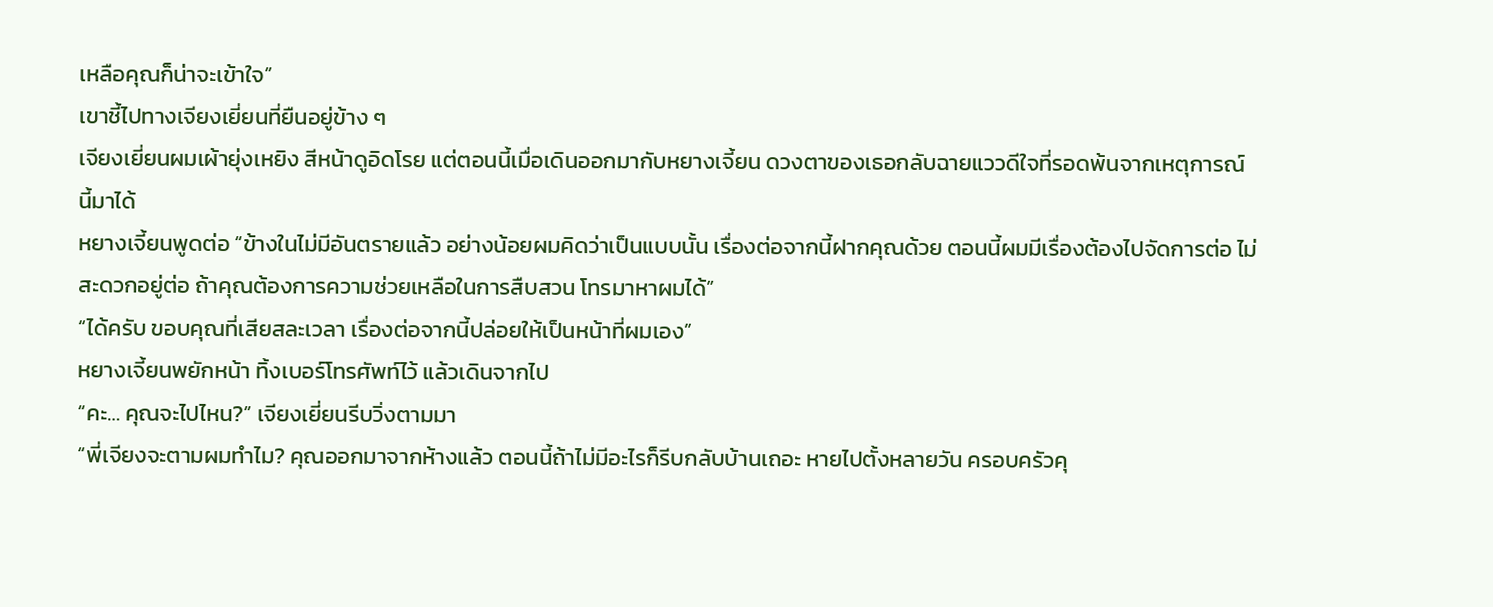เหลือคุณก็น่าจะเข้าใจ”
เขาชี้ไปทางเจียงเยี่ยนที่ยืนอยู่ข้าง ๆ
เจียงเยี่ยนผมเผ้ายุ่งเหยิง สีหน้าดูอิดโรย แต่ตอนนี้เมื่อเดินออกมากับหยางเจี้ยน ดวงตาของเธอกลับฉายแววดีใจที่รอดพ้นจากเหตุการณ์นี้มาได้
หยางเจี้ยนพูดต่อ “ข้างในไม่มีอันตรายแล้ว อย่างน้อยผมคิดว่าเป็นแบบนั้น เรื่องต่อจากนี้ฝากคุณด้วย ตอนนี้ผมมีเรื่องต้องไปจัดการต่อ ไม่สะดวกอยู่ต่อ ถ้าคุณต้องการความช่วยเหลือในการสืบสวน โทรมาหาผมได้”
“ได้ครับ ขอบคุณที่เสียสละเวลา เรื่องต่อจากนี้ปล่อยให้เป็นหน้าที่ผมเอง”
หยางเจี้ยนพยักหน้า ทิ้งเบอร์โทรศัพท์ไว้ แล้วเดินจากไป
“คะ… คุณจะไปไหน?” เจียงเยี่ยนรีบวิ่งตามมา
“พี่เจียงจะตามผมทำไม? คุณออกมาจากห้างแล้ว ตอนนี้ถ้าไม่มีอะไรก็รีบกลับบ้านเถอะ หายไปตั้งหลายวัน ครอบครัวคุ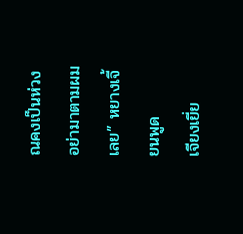ณคงเป็นห่วง อย่ามาตามผมเลย” หยางเจี้ยนพูด
เจียงเยี่ย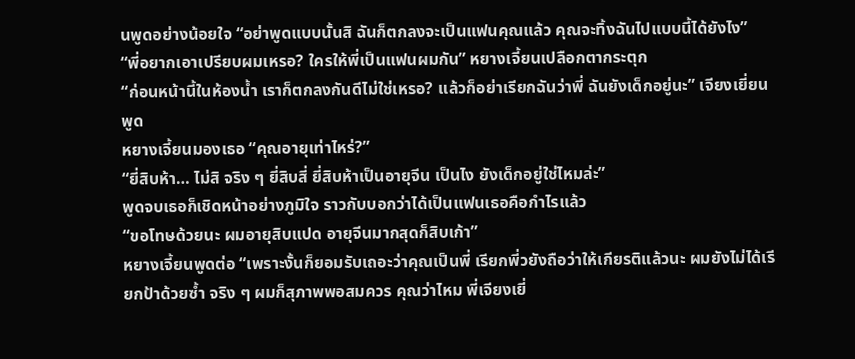นพูดอย่างน้อยใจ “อย่าพูดแบบนั้นสิ ฉันก็ตกลงจะเป็นแฟนคุณแล้ว คุณจะทิ้งฉันไปแบบนี้ได้ยังไง”
“พี่อยากเอาเปรียบผมเหรอ? ใครให้พี่เป็นแฟนผมกัน” หยางเจี้ยนเปลือกตากระตุก
“ก่อนหน้านี้ในห้องน้ำ เราก็ตกลงกันดีไม่ใช่เหรอ? แล้วก็อย่าเรียกฉันว่าพี่ ฉันยังเด็กอยู่นะ” เจียงเยี่ยนพูด
หยางเจี้ยนมองเธอ “คุณอายุเท่าไหร่?”
“ยี่สิบห้า… ไม่สิ จริง ๆ ยี่สิบสี่ ยี่สิบห้าเป็นอายุจีน เป็นไง ยังเด็กอยู่ใช่ไหมล่ะ”
พูดจบเธอก็เชิดหน้าอย่างภูมิใจ ราวกับบอกว่าได้เป็นแฟนเธอคือกำไรแล้ว
“ขอโทษด้วยนะ ผมอายุสิบแปด อายุจีนมากสุดก็สิบเก้า”
หยางเจี้ยนพูดต่อ “เพราะงั้นก็ยอมรับเถอะว่าคุณเป็นพี่ เรียกพี่วยังถือว่าให้เกียรติแล้วนะ ผมยังไม่ได้เรียกป้าด้วยซ้ำ จริง ๆ ผมก็สุภาพพอสมควร คุณว่าไหม พี่เจียงเยี่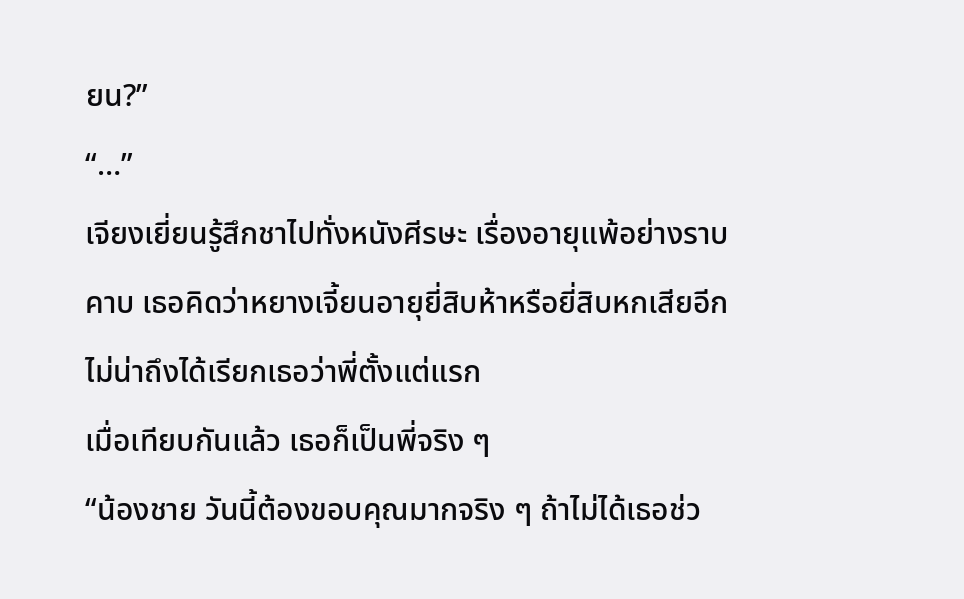ยน?”
“…”
เจียงเยี่ยนรู้สึกชาไปทั่งหนังศีรษะ เรื่องอายุแพ้อย่างราบคาบ เธอคิดว่าหยางเจี้ยนอายุยี่สิบห้าหรือยี่สิบหกเสียอีก
ไม่น่าถึงได้เรียกเธอว่าพี่ตั้งแต่แรก
เมื่อเทียบกันแล้ว เธอก็เป็นพี่จริง ๆ
“น้องชาย วันนี้ต้องขอบคุณมากจริง ๆ ถ้าไม่ได้เธอช่ว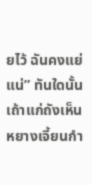ยไว้ ฉันคงแย่แน่” ทันใดนั้น เถ้าแก่ถังเห็นหยางเจี้ยนกำ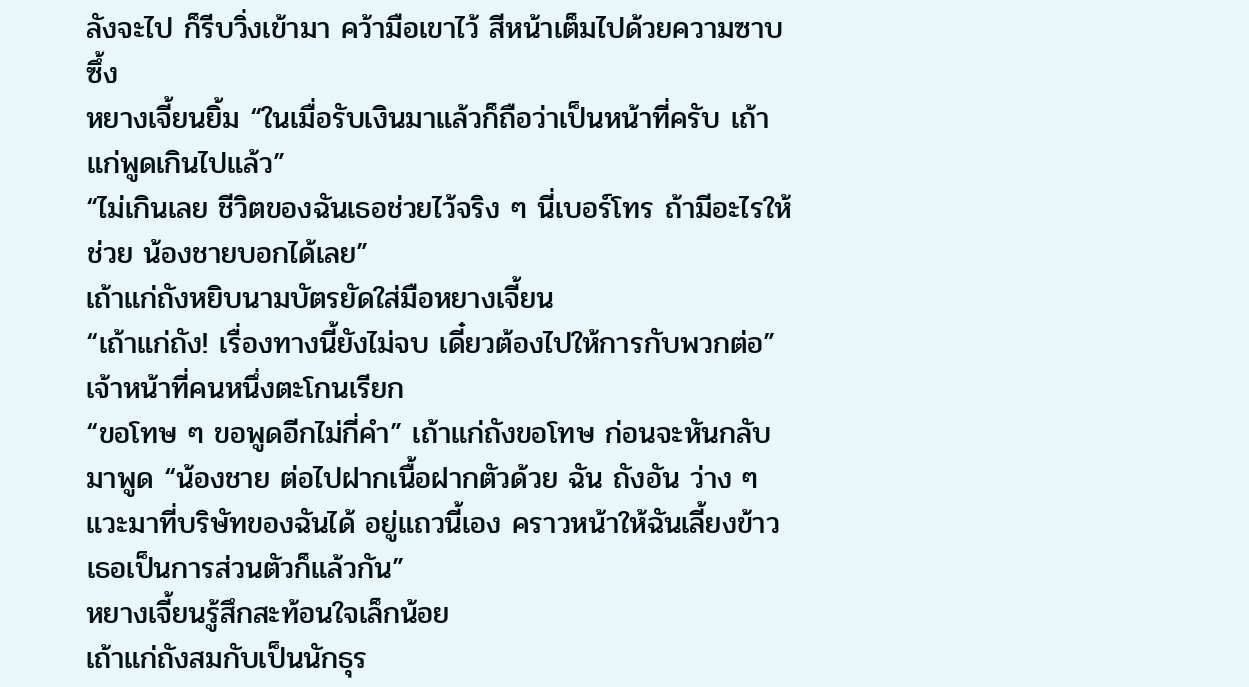ลังจะไป ก็รีบวิ่งเข้ามา คว้ามือเขาไว้ สีหน้าเต็มไปด้วยความซาบซึ้ง
หยางเจี้ยนยิ้ม “ในเมื่อรับเงินมาแล้วก็ถือว่าเป็นหน้าที่ครับ เถ้าแก่พูดเกินไปแล้ว”
“ไม่เกินเลย ชีวิตของฉันเธอช่วยไว้จริง ๆ นี่เบอร์โทร ถ้ามีอะไรให้ช่วย น้องชายบอกได้เลย”
เถ้าแก่ถังหยิบนามบัตรยัดใส่มือหยางเจี้ยน
“เถ้าแก่ถัง! เรื่องทางนี้ยังไม่จบ เดี๋ยวต้องไปให้การกับพวกต่อ” เจ้าหน้าที่คนหนึ่งตะโกนเรียก
“ขอโทษ ๆ ขอพูดอีกไม่กี่คำ” เถ้าแก่ถังขอโทษ ก่อนจะหันกลับมาพูด “น้องชาย ต่อไปฝากเนื้อฝากตัวด้วย ฉัน ถังอัน ว่าง ๆ แวะมาที่บริษัทของฉันได้ อยู่แถวนี้เอง คราวหน้าให้ฉันเลี้ยงข้าวเธอเป็นการส่วนตัวก็แล้วกัน”
หยางเจี้ยนรู้สึกสะท้อนใจเล็กน้อย
เถ้าแก่ถังสมกับเป็นนักธุร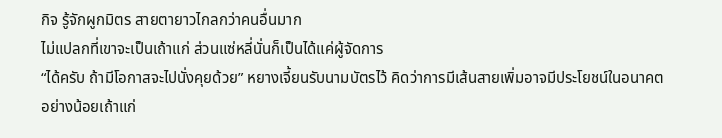กิจ รู้จักผูกมิตร สายตายาวไกลกว่าคนอื่นมาก
ไม่แปลกที่เขาจะเป็นเถ้าแก่ ส่วนแซ่หลี่นั่นก็เป็นได้แค่ผู้จัดการ
“ได้ครับ ถ้ามีโอกาสจะไปนั่งคุยด้วย” หยางเจี้ยนรับนามบัตรไว้ คิดว่าการมีเส้นสายเพิ่มอาจมีประโยชน์ในอนาคต
อย่างน้อยเถ้าแก่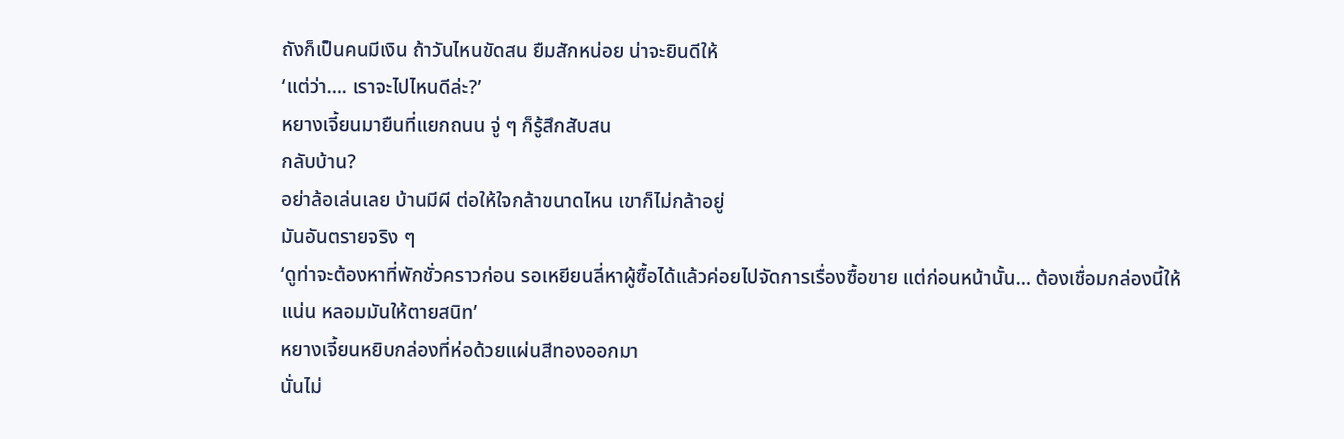ถังก็เป็นคนมีเงิน ถ้าวันไหนขัดสน ยืมสักหน่อย น่าจะยินดีให้
‘แต่ว่า…. เราจะไปไหนดีล่ะ?’
หยางเจี้ยนมายืนที่แยกถนน จู่ ๆ ก็รู้สึกสับสน
กลับบ้าน?
อย่าล้อเล่นเลย บ้านมีผี ต่อให้ใจกล้าขนาดไหน เขาก็ไม่กล้าอยู่
มันอันตรายจริง ๆ
‘ดูท่าจะต้องหาที่พักชั่วคราวก่อน รอเหยียนลี่หาผู้ซื้อได้แล้วค่อยไปจัดการเรื่องซื้อขาย แต่ก่อนหน้านั้น… ต้องเชื่อมกล่องนี้ให้แน่น หลอมมันให้ตายสนิท’
หยางเจี้ยนหยิบกล่องที่ห่อด้วยแผ่นสีทองออกมา
นั่นไม่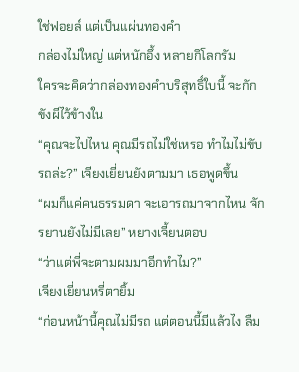ใช่ฟอยล์ แต่เป็นแผ่นทองคำ
กล่องไม่ใหญ่ แต่หนักอึ้ง หลายกิโลกรัม
ใครจะคิดว่ากล่องทองคำบริสุทธิ์ใบนี้ จะกักขังผีไว้ข้างใน
“คุณจะไปไหน คุณมีรถไม่ใช่เหรอ ทำไมไม่ขับรถล่ะ?” เจียงเยี่ยนยังตามมา เธอพูดขึ้น
“ผมก็แค่คนธรรมดา จะเอารถมาจากไหน จักรยานยังไม่มีเลย” หยางเจี้ยนตอบ
“ว่าแต่พี่จะตามผมมาอีกทำไม?”
เจียงเยี่ยนหรี่ตายิ้ม
“ก่อนหน้านี้คุณไม่มีรถ แต่ตอนนี้มีแล้วไง ลืม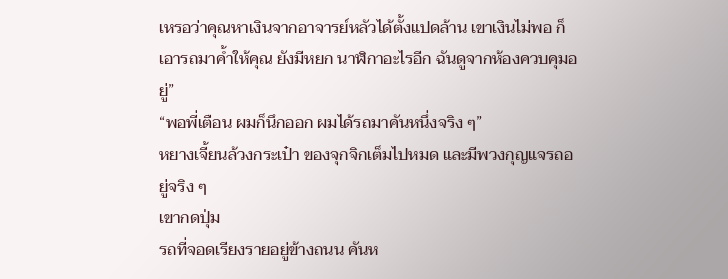เหรอว่าคุณหาเงินจากอาจารย์หลัวได้ตั้งแปดล้าน เขาเงินไม่พอ ก็เอารถมาค้ำให้คุณ ยังมีหยก นาฬิกาอะไรอีก ฉันดูจากห้องควบคุมอยู่”
“พอพี่เตือน ผมก็นึกออก ผมได้รถมาคันหนึ่งจริง ๆ”
หยางเจี้ยนล้วงกระเป๋า ของจุกจิกเต็มไปหมด และมีพวงกุญแจรถอยู่จริง ๆ
เขากดปุ่ม
รถที่จอดเรียงรายอยู่ข้างถนน คันห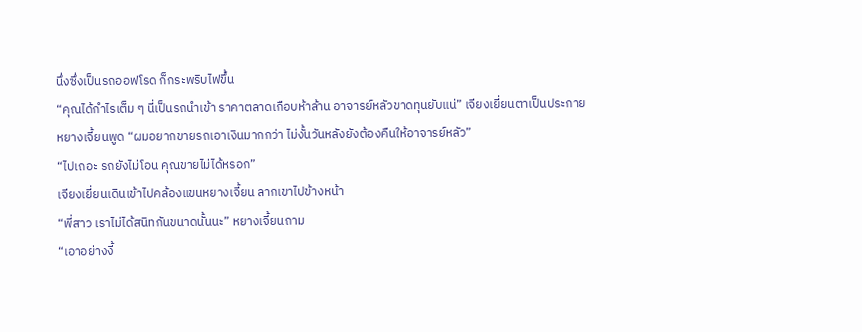นึ่งซึ่งเป็นรถออฟโรด ก็กระพริบไฟขึ้น
“คุณได้กำไรเต็ม ๆ นี่เป็นรถนำเข้า ราคาตลาดเกือบห้าล้าน อาจารย์หลัวขาดทุนยับแน่” เจียงเยี่ยนตาเป็นประกาย
หยางเจี้ยนพูด “ผมอยากขายรถเอาเงินมากกว่า ไม่งั้นวันหลังยังต้องคืนให้อาจารย์หลัว”
“ไปเถอะ รถยังไม่โอน คุณขายไม่ได้หรอก”
เจียงเยี่ยนเดินเข้าไปคล้องแขนหยางเจี้ยน ลากเขาไปข้างหน้า
“พี่สาว เราไม่ได้สนิทกันขนาดนั้นนะ” หยางเจี้ยนถาม
“เอาอย่างงี้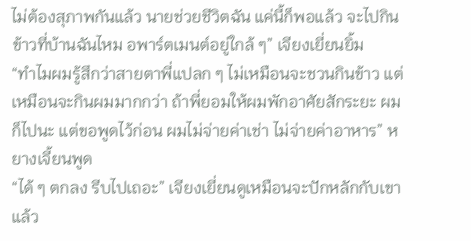ไม่ต้องสุภาพกันแล้ว นายช่วยชีวิตฉัน แค่นี้ก็พอแล้ว จะไปกินข้าวที่บ้านฉันไหม อพาร์ตเมนต์อยู่ใกล้ ๆ” เจียงเยี่ยนยิ้ม
“ทำไมผมรู้สึกว่าสายตาพี่แปลก ๆ ไม่เหมือนจะชวนกินข้าว แต่เหมือนจะกินผมมากกว่า ถ้าพี่ยอมให้ผมพักอาศัยสักระยะ ผมก็ไปนะ แต่ขอพูดไว้ก่อน ผมไม่จ่ายค่าเช่า ไม่จ่ายค่าอาหาร” หยางเจี้ยนพูด
“ได้ ๆ ตกลง รีบไปเถอะ” เจียงเยี่ยนดูเหมือนจะปักหลักกับเขาแล้ว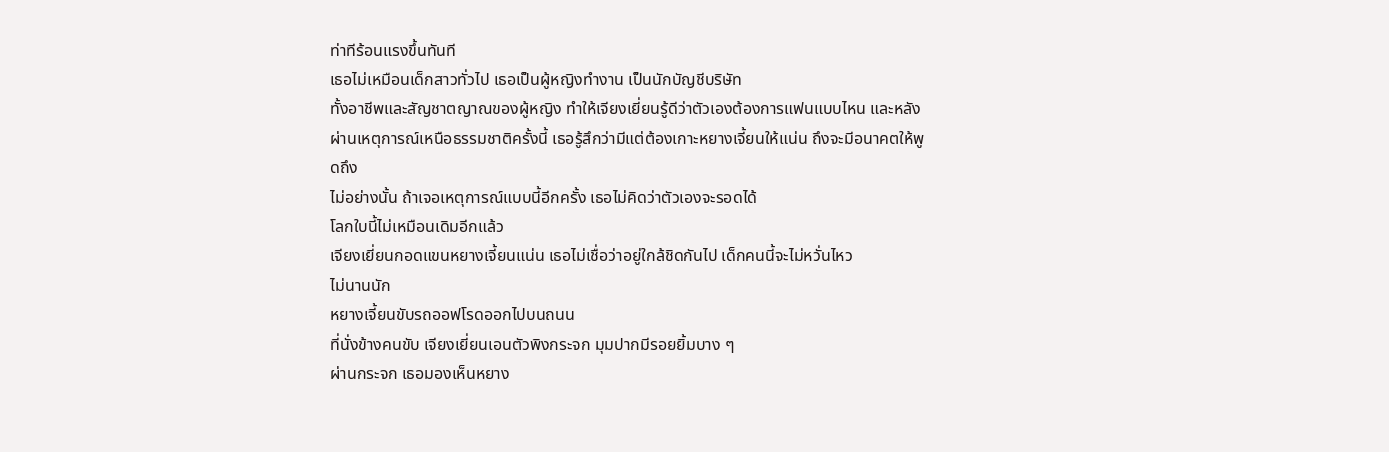ท่าทีร้อนแรงขึ้นทันที
เธอไม่เหมือนเด็กสาวทั่วไป เธอเป็นผู้หญิงทำงาน เป็นนักบัญชีบริษัท
ทั้งอาชีพและสัญชาตญาณของผู้หญิง ทำให้เจียงเยี่ยนรู้ดีว่าตัวเองต้องการแฟนแบบไหน และหลังผ่านเหตุการณ์เหนือธรรมชาติครั้งนี้ เธอรู้สึกว่ามีแต่ต้องเกาะหยางเจี้ยนให้แน่น ถึงจะมีอนาคตให้พูดถึง
ไม่อย่างนั้น ถ้าเจอเหตุการณ์แบบนี้อีกครั้ง เธอไม่คิดว่าตัวเองจะรอดได้
โลกใบนี้ไม่เหมือนเดิมอีกแล้ว
เจียงเยี่ยนกอดแขนหยางเจี้ยนแน่น เธอไม่เชื่อว่าอยู่ใกล้ชิดกันไป เด็กคนนี้จะไม่หวั่นไหว
ไม่นานนัก
หยางเจี้ยนขับรถออฟโรดออกไปบนถนน
ที่นั่งข้างคนขับ เจียงเยี่ยนเอนตัวพิงกระจก มุมปากมีรอยยิ้มบาง ๆ
ผ่านกระจก เธอมองเห็นหยาง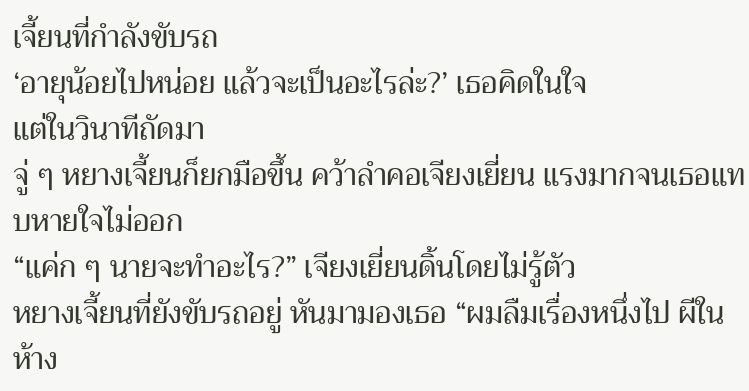เจี้ยนที่กำลังขับรถ
‘อายุน้อยไปหน่อย แล้วจะเป็นอะไรล่ะ?’ เธอคิดในใจ
แต่ในวินาทีถัดมา
จู่ ๆ หยางเจี้ยนก็ยกมือขึ้น คว้าลำคอเจียงเยี่ยน แรงมากจนเธอแทบหายใจไม่ออก
“แค่ก ๆ นายจะทำอะไร?” เจียงเยี่ยนดิ้นโดยไม่รู้ตัว
หยางเจี้ยนที่ยังขับรถอยู่ หันมามองเธอ “ผมลืมเรื่องหนึ่งไป ผีในห้าง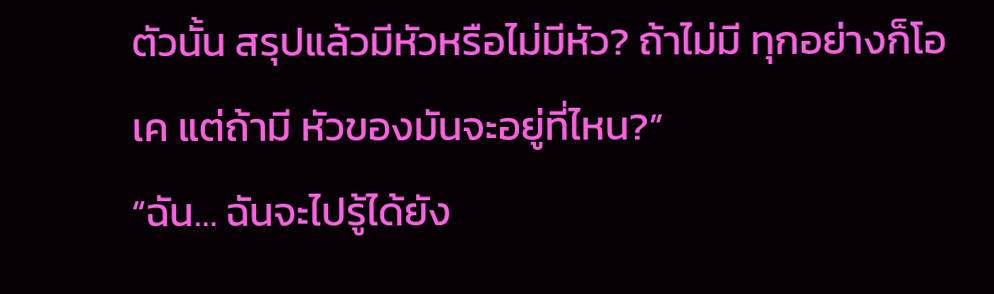ตัวนั้น สรุปแล้วมีหัวหรือไม่มีหัว? ถ้าไม่มี ทุกอย่างก็โอเค แต่ถ้ามี หัวของมันจะอยู่ที่ไหน?”
“ฉัน… ฉันจะไปรู้ได้ยัง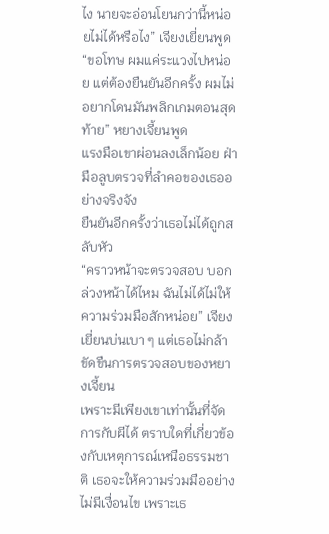ไง นายจะอ่อนโยนกว่านี้หน่อยไม่ได้หรือไง” เจียงเยี่ยนพูด
“ขอโทษ ผมแค่ระแวงไปหน่อย แต่ต้องยืนยันอีกครั้ง ผมไม่อยากโดนมันพลิกเกมตอนสุดท้าย” หยางเจี้ยนพูด
แรงมือเขาผ่อนลงเล็กน้อย ฝ่ามือลูบตรวจที่ลำคอของเธออย่างจริงจัง
ยืนยันอีกครั้งว่าเธอไม่ได้ถูกสลับหัว
“คราวหน้าจะตรวจสอบ บอกล่วงหน้าได้ไหม ฉันไม่ได้ไม่ให้ความร่วมมือสักหน่อย” เจียงเยี่ยนบ่นเบา ๆ แต่เธอไม่กล้าขัดขืนการตรวจสอบของหยางเจี้ยน
เพราะมีเพียงเขาเท่านั้นที่จัดการกับผีได้ ตราบใดที่เกี่ยวข้องกับเหตุการณ์เหนือธรรมชาติ เธอจะให้ความร่วมมืออย่างไม่มีเงื่อนไข เพราะเธ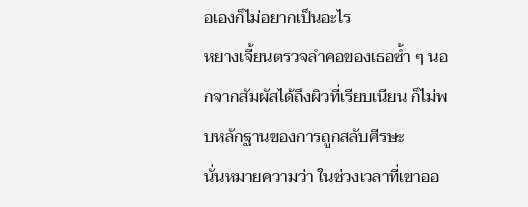อเองก็ไม่อยากเป็นอะไร
หยางเจี้ยนตรวจลำคอของเธอซ้ำ ๆ นอกจากสัมผัสได้ถึงผิวที่เรียบเนียน ก็ไม่พบหลักฐานของการถูกสลับศีรษะ
นั่นหมายความว่า ในช่วงเวลาที่เขาออ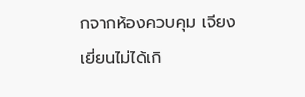กจากห้องควบคุม เจียงเยี่ยนไม่ได้เกิ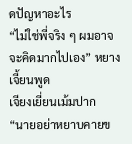ดปัญหาอะไร
“ไม่ใช่พี่จริง ๆ ผมอาจจะคิดมากไปเอง” หยางเจี้ยนพูด
เจียงเยี่ยนเม้มปาก
“นายอย่าหยาบคายข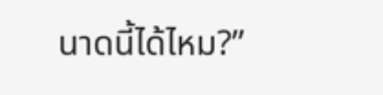นาดนี้ได้ไหม?”